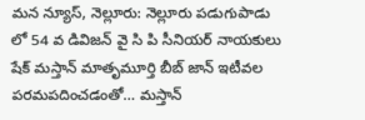మన న్యూస్, నెల్లూరు: నెల్లూరు పడుగుపాడు లో 54 వ డివిజన్ వై సి పి సీనియర్ నాయకులు షేక్ మస్తాన్ మాతృమూర్తి బీబ్ జాన్ ఇటీవల పరమపదించడంతో… మస్తాన్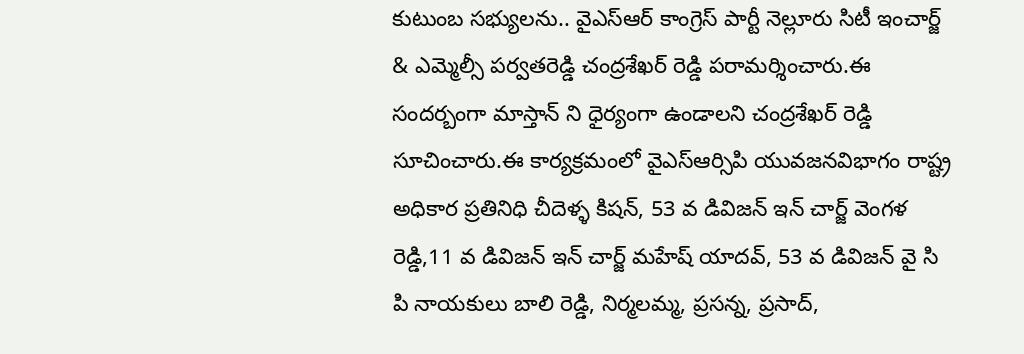కుటుంబ సభ్యులను.. వైఎస్ఆర్ కాంగ్రెస్ పార్టీ నెల్లూరు సిటీ ఇంచార్జ్ & ఎమ్మెల్సీ పర్వతరెడ్డి చంద్రశేఖర్ రెడ్డి పరామర్శించారు.ఈ సందర్బంగా మాస్తాన్ ని ధైర్యంగా ఉండాలని చంద్రశేఖర్ రెడ్డి సూచించారు.ఈ కార్యక్రమంలో వైఎస్ఆర్సిపి యువజనవిభాగం రాష్ట్ర అధికార ప్రతినిధి చీదెళ్ళ కిషన్, 53 వ డివిజన్ ఇన్ చార్జ్ వెంగళ రెడ్డి,11 వ డివిజన్ ఇన్ చార్జ్ మహేష్ యాదవ్, 53 వ డివిజన్ వై సి పి నాయకులు బాలి రెడ్డి, నిర్మలమ్మ, ప్రసన్న, ప్రసాద్,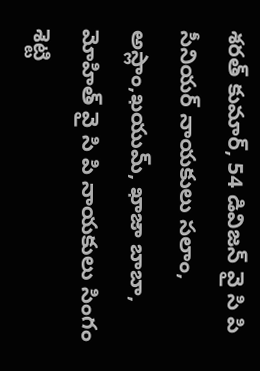శరత్ కుమార్, 54 డివిజన్ వై సి పి సీనియర్ నాయకులు సలాం, అస్లాం,ఖయుమ్, ఖాజా బాబా, మోహిత్ వై సి పి నాయకులు సింగం శెట్టి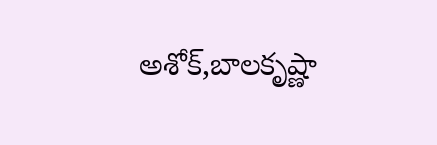అశోక్,బాలకృష్ణా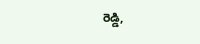రెడ్డి,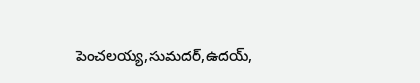పెంచలయ్య,సుమదర్,ఉదయ్,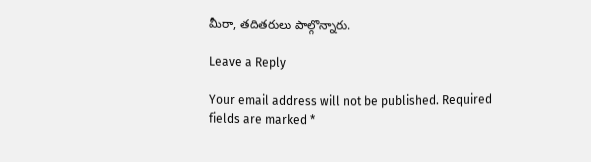మీరా, తదితరులు పాల్గొన్నారు.

Leave a Reply

Your email address will not be published. Required fields are marked *